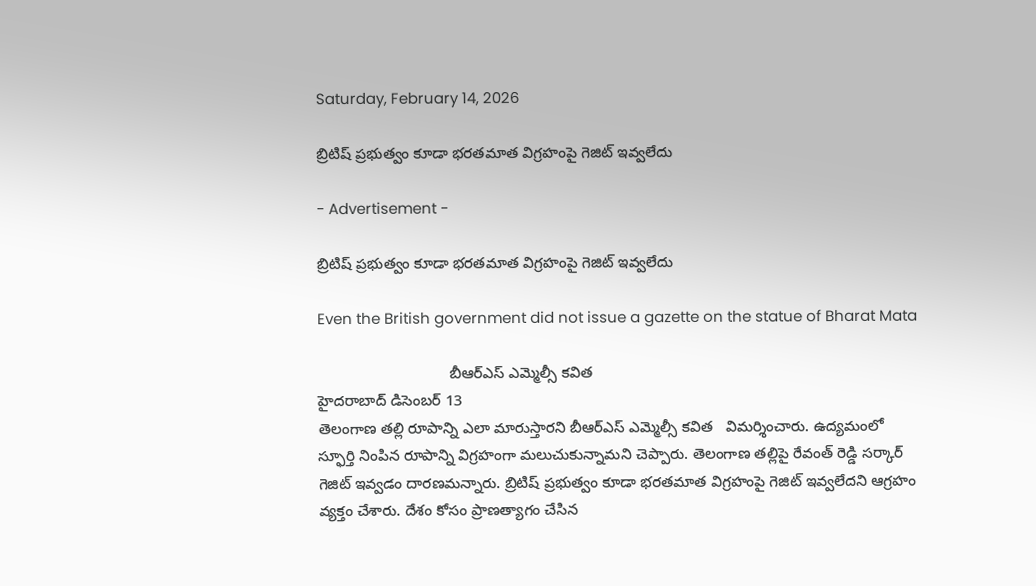Saturday, February 14, 2026

బ్రిటిష్‌ ప్రభుత్వం కూడా భరతమాత విగ్రహంపై గెజిట్‌ ఇవ్వలేదు

- Advertisement -

బ్రిటిష్‌ ప్రభుత్వం కూడా భరతమాత విగ్రహంపై గెజిట్‌ ఇవ్వలేదు

Even the British government did not issue a gazette on the statue of Bharat Mata

                               బీఆర్‌ఎస్‌ ఎమ్మెల్సీ కవిత
హైదరాబాద్‌ డిసెంబర్ 13
తెలంగాణ తల్లి రూపాన్ని ఎలా మారుస్తారని బీఆర్‌ఎస్‌ ఎమ్మెల్సీ కవిత   విమర్శించారు. ఉద్యమంలో స్ఫూర్తి నింపిన రూపాన్ని విగ్రహంగా మలుచుకున్నామని చెప్పారు. తెలంగాణ తల్లిపై రేవంత్‌ రెడ్డి సర్కార్‌ గెజిట్‌ ఇవ్వడం దారణమన్నారు. బ్రిటిష్‌ ప్రభుత్వం కూడా భరతమాత విగ్రహంపై గెజిట్‌ ఇవ్వలేదని ఆగ్రహం వ్యక్తం చేశారు. దేశం కోసం ప్రాణత్యాగం చేసిన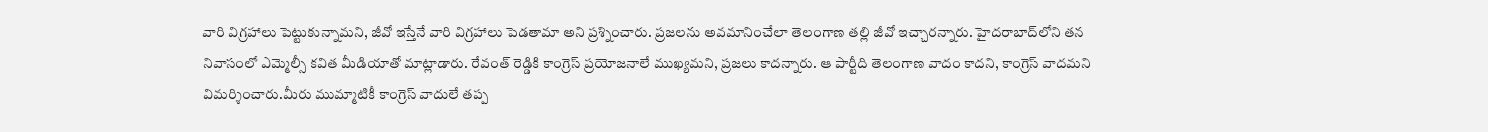వారి విగ్రహాలు పెట్టుకున్నామని, జీవో ఇస్తేనే వారి విగ్రహాలు పెడతామా అని ప్రశ్నించారు. ప్రజలను అవమానించేలా తెలంగాణ తల్లి జీవో ఇచ్చారన్నారు. హైదరాబాద్‌లోని తన నివాసంలో ఎమ్మెల్సీ కవిత మీడియాతో మాట్లాడారు. రేవంత్‌ రెడ్డికి కాంగ్రెస్‌ ప్రయోజనాలే ముఖ్యమని, ప్రజలు కాదన్నారు. ఆ పార్టీది తెలంగాణ వాదం కాదని, కాంగ్రెస్‌ వాదమని విమర్శించారు.మీరు ముమ్మాటికీ కాంగ్రెస్‌ వాదులే తప్ప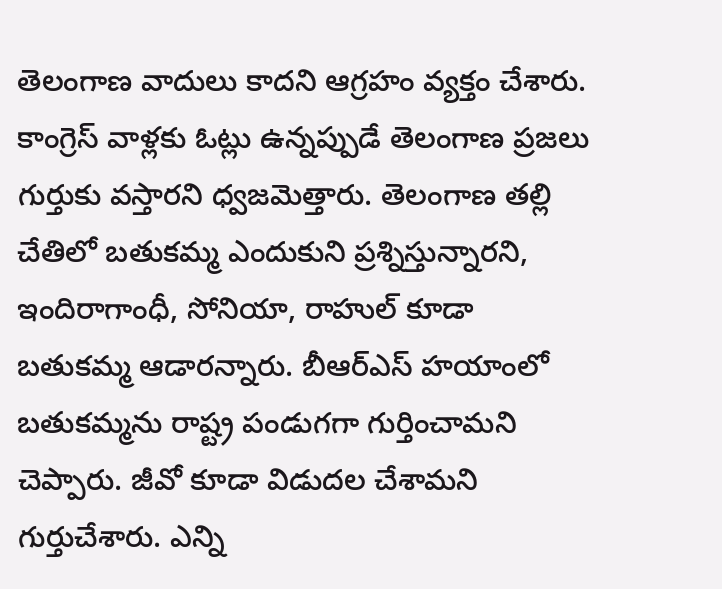తెలంగాణ వాదులు కాదని ఆగ్రహం వ్యక్తం చేశారు. కాంగ్రెస్‌ వాళ్లకు ఓట్లు ఉన్నప్పుడే తెలంగాణ ప్రజలు గుర్తుకు వస్తారని ధ్వజమెత్తారు. తెలంగాణ తల్లి చేతిలో బతుకమ్మ ఎందుకుని ప్రశ్నిస్తున్నారని, ఇందిరాగాంధీ, సోనియా, రాహుల్‌ కూడా బతుకమ్మ ఆడారన్నారు. బీఆర్‌ఎస్‌ హయాంలో బతుకమ్మను రాష్ట్ర పండుగగా గుర్తించామని చెప్పారు. జీవో కూడా విడుదల చేశామని గుర్తుచేశారు. ఎన్ని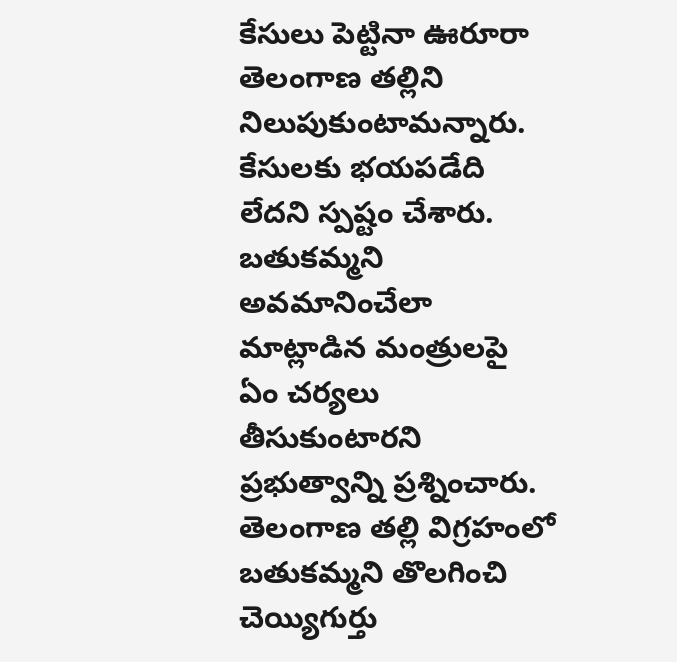కేసులు పెట్టినా ఊరూరా తెలంగాణ తల్లిని నిలుపుకుంటామన్నారు. కేసులకు భయపడేది లేదని స్పష్టం చేశారు. బతుకమ్మని అవమానించేలా మాట్లాడిన మంత్రులపై ఏం చర్యలు తీసుకుంటారని ప్రభుత్వాన్ని ప్రశ్నించారు. తెలంగాణ తల్లి విగ్రహంలో బతుకమ్మని తొలగించి చెయ్యిగుర్తు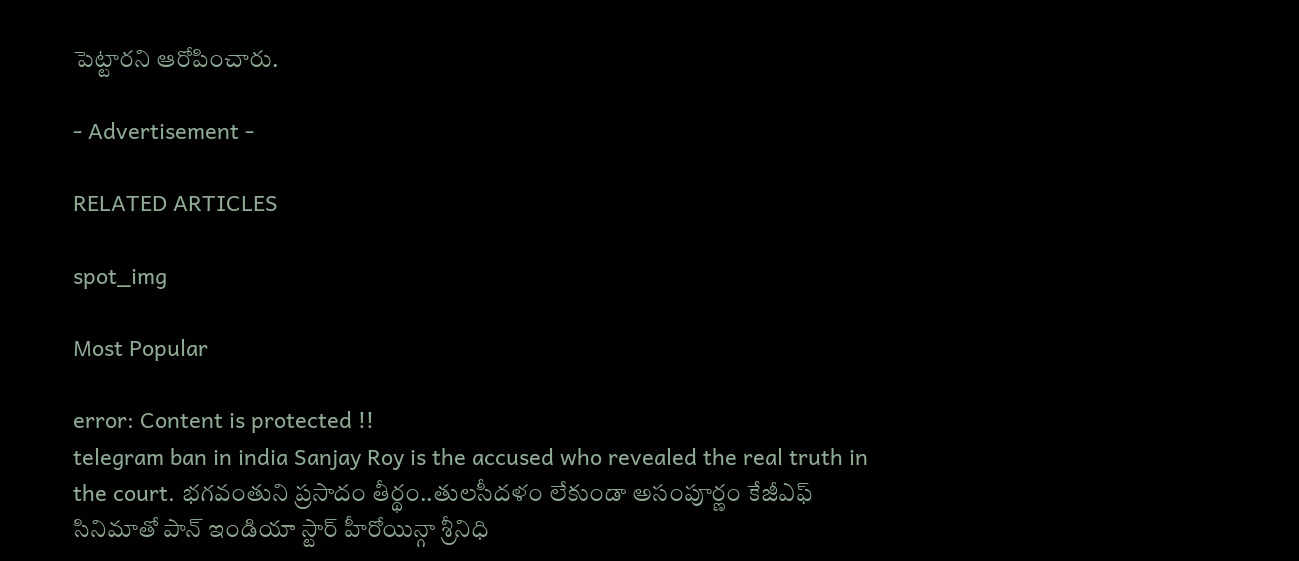పెట్టారని ఆరోపించారు.

- Advertisement -

RELATED ARTICLES

spot_img

Most Popular

error: Content is protected !!
telegram ban in india Sanjay Roy is the accused who revealed the real truth in the court. భగవంతుని ప్రసాదం తీర్థం..తులసీదళం లేకుండా అసంపూర్ణం కేజీఎఫ్ సినిమాతో పాన్ ఇండియా స్టార్ హీరోయిన్గా శ్రీనిధి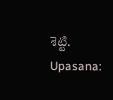శెట్టి. Upasana: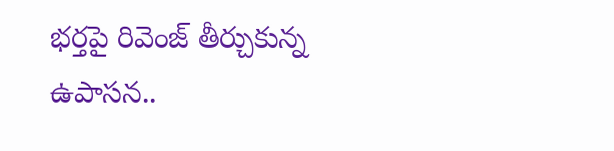భర్తపై రివెంజ్ తీర్చుకున్న ఉపాసన..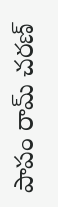పాపం రామ్ చరణ్